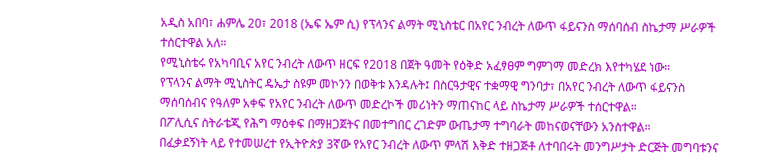አዲስ አበባ፣ ሐምሌ 20፣ 2018 (ኤፍ ኤም ሲ) የፕላንና ልማት ሚኒስቴር በአየር ንብረት ለውጥ ፋይናንስ ማሰባሰብ ስኬታማ ሥራዎች ተሰርተዋል አለ።
የሚኒስቴሩ የአካባቢና አየር ንብረት ለውጥ ዘርፍ የ2018 በጀት ዓመት የዕቅድ አፈፃፀም ግምገማ መድረክ እየተካሄደ ነው።
የፕላንና ልማት ሚኒስትር ዴኤታ ስዩም መኮንን በወቅቱ እንዳሉት፤ በስርዓታዊና ተቋማዊ ግንባታ፣ በአየር ንብረት ለውጥ ፋይናንስ ማሰባሰብና የዓለም አቀፍ የአየር ንብረት ለውጥ መድረኮች መሪነትን ማጠናከር ላይ ስኬታማ ሥራዎች ተሰርተዋል።
በፖሊሲና ስትራቴጂ የሕግ ማዕቀፍ በማዘጋጀትና በመተግበር ረገድም ውጤታማ ተግባራት መከናወናቸውን አንስተዋል።
በፈቃደኝነት ላይ የተመሠረተ የኢትዮጵያ 3ኛው የአየር ንብረት ለውጥ ምላሽ እቅድ ተዘጋጅቶ ለተባበሩት መንግሥታት ድርጅት መግባቱንና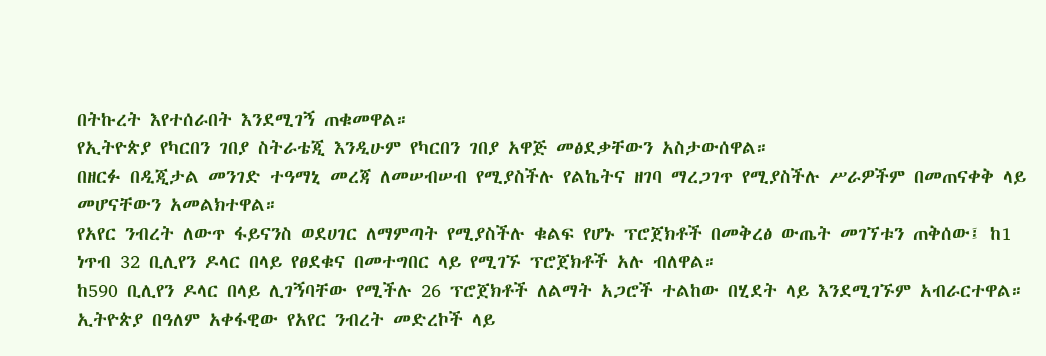በትኩረት እየተሰራበት እንደሚገኝ ጠቁመዋል።
የኢትዮጵያ የካርበን ገበያ ስትራቴጂ እንዲሁም የካርበን ገበያ አዋጅ መፅደቃቸውን አስታውሰዋል።
በዘርፉ በዲጂታል መንገድ ተዓማኒ መረጃ ለመሠብሠብ የሚያስችሉ የልኬትና ዘገባ ማረጋገጥ የሚያስችሉ ሥራዎችም በመጠናቀቅ ላይ መሆናቸውን አመልክተዋል።
የአየር ንብረት ለውጥ ፋይናንስ ወደሀገር ለማምጣት የሚያስችሉ ቁልፍ የሆኑ ፕሮጀክቶች በመቅረፅ ውጤት መገኘቱን ጠቅሰው፤ ከ1 ነጥብ 32 ቢሊየን ዶላር በላይ የፀደቁና በመተግበር ላይ የሚገኙ ፕሮጀክቶች አሉ ብለዋል።
ከ590 ቢሊየን ዶላር በላይ ሊገኝባቸው የሚችሉ 26 ፕሮጀክቶች ለልማት አጋሮች ተልከው በሂደት ላይ እንደሚገኙም አብራርተዋል።
ኢትዮጵያ በዓለም አቀፋዊው የአየር ንብረት መድረኮች ላይ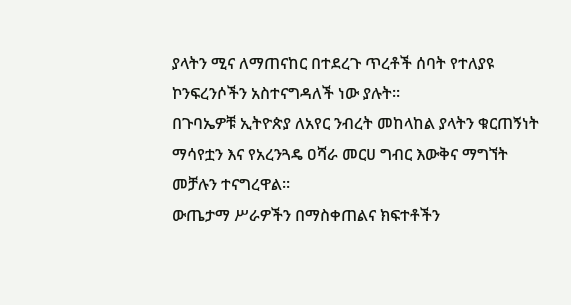ያላትን ሚና ለማጠናከር በተደረጉ ጥረቶች ሰባት የተለያዩ ኮንፍረንሶችን አስተናግዳለች ነው ያሉት።
በጉባኤዎቹ ኢትዮጵያ ለአየር ንብረት መከላከል ያላትን ቁርጠኝነት ማሳየቷን እና የአረንጓዴ ዐሻራ መርሀ ግብር እውቅና ማግኘት መቻሉን ተናግረዋል።
ውጤታማ ሥራዎችን በማስቀጠልና ክፍተቶችን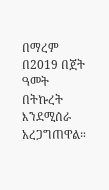በማረም በ2019 በጀት ዓመት በትኩረት እንደሚሰራ አረጋግጠዋል።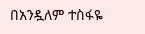በአንዷለም ተስፋዬ